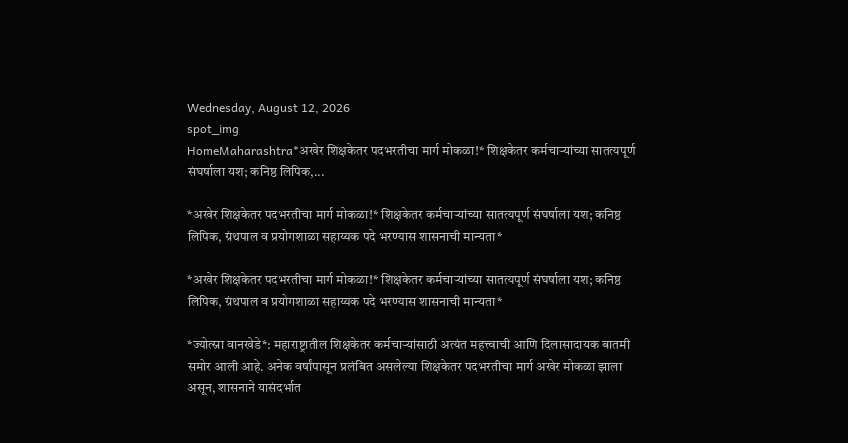Wednesday, August 12, 2026
spot_img
HomeMaharashtra*अखेर शिक्षकेतर पदभरतीचा मार्ग मोकळा!* शिक्षकेतर कर्मचाऱ्यांच्या सातत्यपूर्ण संघर्षाला यश; कनिष्ठ लिपिक,...

*अखेर शिक्षकेतर पदभरतीचा मार्ग मोकळा!* शिक्षकेतर कर्मचाऱ्यांच्या सातत्यपूर्ण संघर्षाला यश; कनिष्ठ लिपिक, ग्रंथपाल व प्रयोगशाळा सहाय्यक पदे भरण्यास शासनाची मान्यता*

*अखेर शिक्षकेतर पदभरतीचा मार्ग मोकळा!* शिक्षकेतर कर्मचाऱ्यांच्या सातत्यपूर्ण संघर्षाला यश; कनिष्ठ लिपिक, ग्रंथपाल व प्रयोगशाळा सहाय्यक पदे भरण्यास शासनाची मान्यता*

*ज्योत्स्ना वानखेडे*: महाराष्ट्रातील शिक्षकेतर कर्मचाऱ्यांसाठी अत्यंत महत्त्वाची आणि दिलासादायक बातमी समोर आली आहे. अनेक वर्षांपासून प्रलंबित असलेल्या शिक्षकेतर पदभरतीचा मार्ग अखेर मोकळा झाला असून, शासनाने यासंदर्भात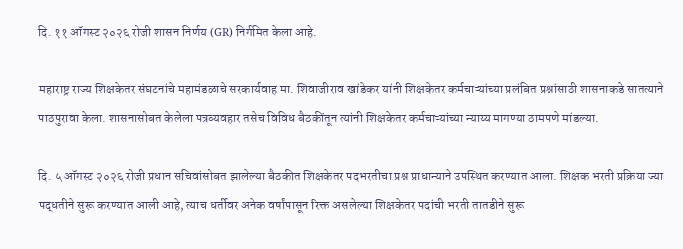दि. ११ ऑगस्ट २०२६ रोजी शासन निर्णय (GR) निर्गमित केला आहे.

महाराष्ट्र राज्य शिक्षकेतर संघटनांचे महामंडळाचे सरकार्यवाह मा. शिवाजीराव खांडेकर यांनी शिक्षकेतर कर्मचाऱ्यांच्या प्रलंबित प्रश्नांसाठी शासनाकडे सातत्याने पाठपुरावा केला. शासनासोबत केलेला पत्रव्यवहार तसेच विविध बैठकींतून त्यांनी शिक्षकेतर कर्मचाऱ्यांच्या न्याय्य मागण्या ठामपणे मांडल्या.

दि. ५ ऑगस्ट २०२६ रोजी प्रधान सचिवांसोबत झालेल्या बैठकीत शिक्षकेतर पदभरतीचा प्रश्न प्राधान्याने उपस्थित करण्यात आला. शिक्षक भरती प्रक्रिया ज्या पद्धतीने सुरू करण्यात आली आहे, त्याच धर्तीवर अनेक वर्षांपासून रिक्त असलेल्या शिक्षकेतर पदांची भरती तातडीने सुरू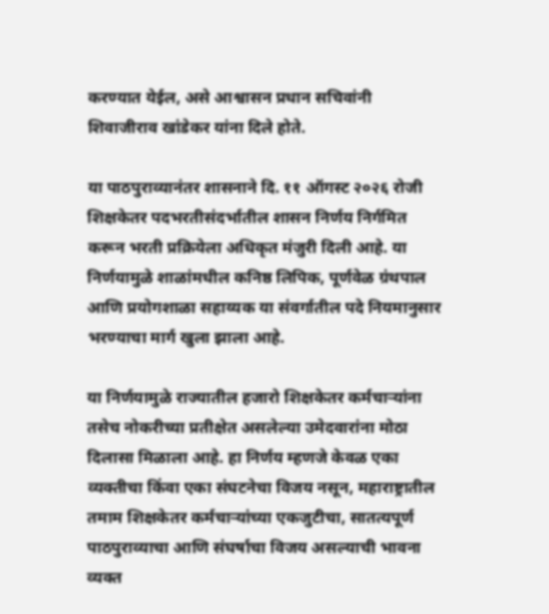करण्यात येईल, असे आश्वासन प्रधान सचिवांनी शिवाजीराव खांडेकर यांना दिले होते.

या पाठपुराव्यानंतर शासनाने दि. ११ ऑगस्ट २०२६ रोजी शिक्षकेतर पदभरतीसंदर्भातील शासन निर्णय निर्गमित करून भरती प्रक्रियेला अधिकृत मंजुरी दिली आहे. या निर्णयामुळे शाळांमधील कनिष्ठ लिपिक, पूर्णवेळ ग्रंथपाल आणि प्रयोगशाळा सहाय्यक या संवर्गातील पदे नियमानुसार भरण्याचा मार्ग खुला झाला आहे.

या निर्णयामुळे राज्यातील हजारो शिक्षकेतर कर्मचाऱ्यांना तसेच नोकरीच्या प्रतीक्षेत असलेल्या उमेदवारांना मोठा दिलासा मिळाला आहे. हा निर्णय म्हणजे केवळ एका व्यक्तीचा किंवा एका संघटनेचा विजय नसून, महाराष्ट्रातील तमाम शिक्षकेतर कर्मचाऱ्यांच्या एकजुटीचा, सातत्यपूर्ण पाठपुराव्याचा आणि संघर्षाचा विजय असल्याची भावना व्यक्त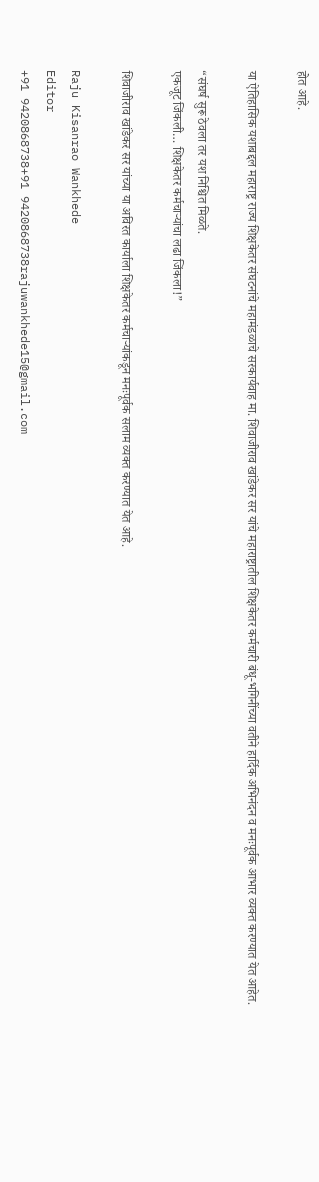होत आहे.

या ऐतिहासिक यशाबद्दल महाराष्ट्र राज्य शिक्षकेतर संघटनांचे महामंडळाचे सरकार्यवाह मा. शिवाजीराव खांडेकर सर यांचे महाराष्ट्रातील शिक्षकेतर कर्मचारी बंधू-भगिनींच्या वतीने हार्दिक अभिनंदन व मनःपूर्वक आभार व्यक्त करण्यात येत आहेत.

“संघर्ष सुरू ठेवला तर यश निश्चित मिळते.
एकजूट जिंकली… शिक्षकेतर कर्मचाऱ्यांचा लढा जिंकला!”

शिवाजीराव खांडेकर सर यांच्या या अविरत कार्याला शिक्षकेतर कर्मचाऱ्यांकडून मनःपूर्वक सलाम व्यक्त करण्यात येत आहे.

Raju Kisanrao Wankhede
Editor
+91 9420868738+91 9420868738rajuwankhede15@gmail.com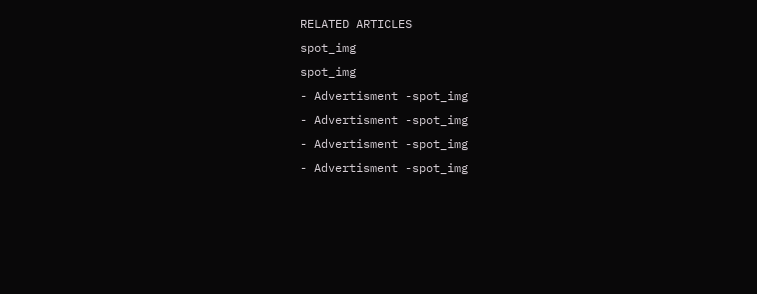RELATED ARTICLES
spot_img
spot_img
- Advertisment -spot_img
- Advertisment -spot_img
- Advertisment -spot_img
- Advertisment -spot_img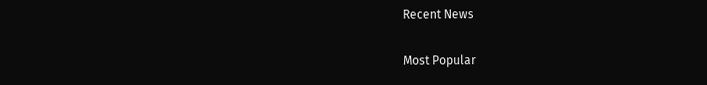Recent News

Most Popular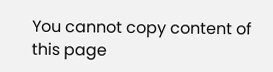You cannot copy content of this page